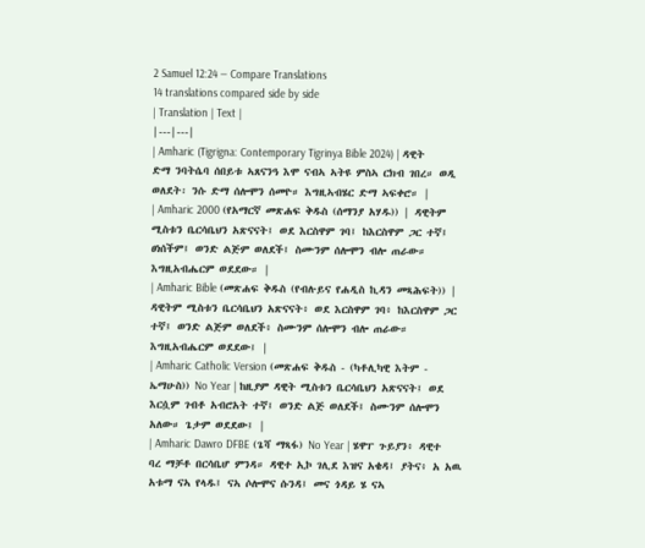2 Samuel 12:24 — Compare Translations
14 translations compared side by side
| Translation | Text |
|---|---|
| Amharic (Tigrigna: Contemporary Tigrinya Bible 2024) | ዳዊት ድማ ንባትሴባ ሰበይቱ ኣጸናንዓ እሞ ናብኣ ኣትዩ ምስኣ ርክብ ገበረ። ወዲ ወለደት፡ ንሱ ድማ ሰሎሞን ሰመዮ። እግዚኣብሄር ድማ ኣፍቀሮ። |
| Amharic 2000 (የአማርኛ መጽሐፍ ቅዱስ (ሰማንያ አሃዱ)) | ዳዊትም ሚስቱን ቤርሳቤህን አጽናናት፤ ወደ እርስዋም ገባ፤ ከእርስዋም ጋር ተኛ፤ ፀነሰችም፤ ወንድ ልጅም ወለደች፤ ስሙንም ሰሎሞን ብሎ ጠራው። እግዚአብሔርም ወደደው። |
| Amharic Bible (መጽሐፍ ቅዱስ (የብሉይና የሐዲስ ኪዳን መጻሕፍት)) | ዳዊትም ሚስቱን ቤርሳቤህን አጽናናት፥ ወደ እርስዋም ገባ፥ ከእርስዋም ጋር ተኛ፤ ወንድ ልጅም ወለደች፥ ስሙንም ሰሎሞን ብሎ ጠራው። እግዚአብሔርም ወደደው፤ |
| Amharic Catholic Version (መጽሐፍ ቅዱስ - (ካቶሊካዊ እትም - ኤማሁስ)) No Year | ከዚያም ዳዊት ሚስቱን ቤርሳቤህን አጽናናት፤ ወደ እርሷም ገብቶ አብሮአት ተኛ፤ ወንድ ልጅ ወለደች፤ ስሙንም ሰሎሞን አለው። ጌታም ወደደው፤ |
| Amharic Dawro DFBE (ጌሻ ማጻፋ) No Year | ሄዋፐ ጉይያን፥ ዳዊተ ባረ ማቻቶ በርሳቤሆ ምንዳ። ዳዊተ ኢኮ ገሊደ እዝና አቄዳ፤ ያትና፥ አ አዉ አቱማ ናኣ የላዱ፤ ናኣ ሶሎሞና ሱንዳ፤ መና ጎዳይ ሄ ናኣ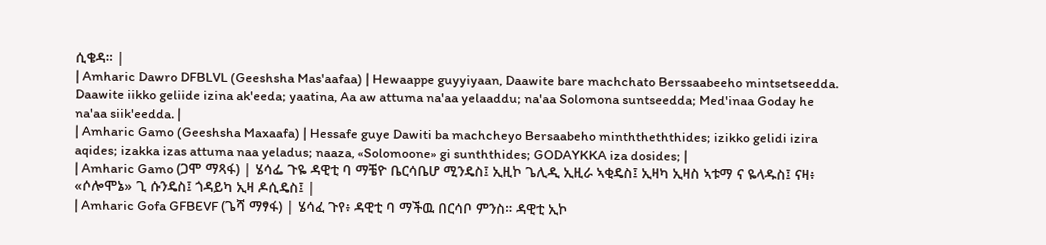ሲቄዳ። |
| Amharic Dawro DFBLVL (Geeshsha Mas'aafaa) | Hewaappe guyyiyaan, Daawite bare machchato Berssaabeeho mintsetseedda. Daawite iikko geliide izina ak'eeda; yaatina, Aa aw attuma na'aa yelaaddu; na'aa Solomona suntseedda; Med'inaa Goday he na'aa siik'eedda. |
| Amharic Gamo (Geeshsha Maxaafa) | Hessafe guye Dawiti ba machcheyo Bersaabeho minththeththides; izikko gelidi izira aqides; izakka izas attuma naa yeladus; naaza, «Solomoone» gi sunththides; GODAYKKA iza dosides; |
| Amharic Gamo (ጋሞ ማጻፋ) | ሄሳፌ ጉዬ ዳዊቲ ባ ማቼዮ ቤርሳቤሆ ሚንዴስ፤ ኢዚኮ ጌሊዲ ኢዚራ ኣቂዴስ፤ ኢዛካ ኢዛስ ኣቱማ ና ዬላዱስ፤ ናዛ፥ «ሶሎሞኔ» ጊ ሱንዴስ፤ ጎዳይካ ኢዛ ዶሲዴስ፤ |
| Amharic Gofa GFBEVF (ጌሻ ማፃፋ) | ሄሳፈ ጉየ፥ ዳዊቲ ባ ማችዉ በርሳቦ ምንስ። ዳዊቲ ኢኮ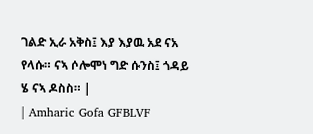ገልድ ኢራ አቅስ፤ እያ እያዉ አደ ናአ የላሱ። ናኣ ሶሎሞነ ግድ ሱንስ፤ ጎዳይ ሄ ናኣ ዶስስ። |
| Amharic Gofa GFBLVF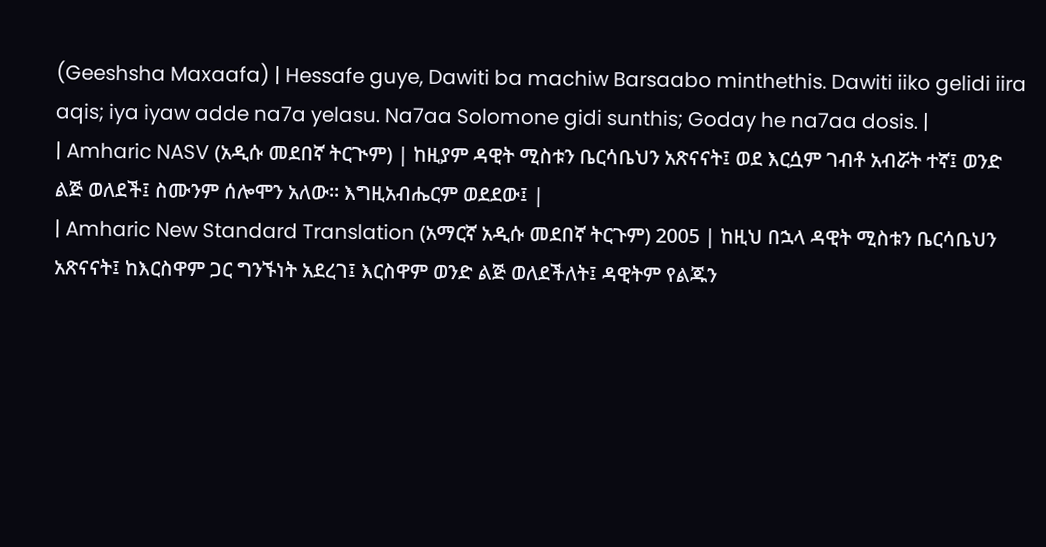(Geeshsha Maxaafa) | Hessafe guye, Dawiti ba machiw Barsaabo minthethis. Dawiti iiko gelidi iira aqis; iya iyaw adde na7a yelasu. Na7aa Solomone gidi sunthis; Goday he na7aa dosis. |
| Amharic NASV (አዲሱ መደበኛ ትርጒም) | ከዚያም ዳዊት ሚስቱን ቤርሳቤህን አጽናናት፤ ወደ እርሷም ገብቶ አብሯት ተኛ፤ ወንድ ልጅ ወለደች፤ ስሙንም ሰሎሞን አለው። እግዚአብሔርም ወደደው፤ |
| Amharic New Standard Translation (አማርኛ አዲሱ መደበኛ ትርጉም) 2005 | ከዚህ በኋላ ዳዊት ሚስቱን ቤርሳቤህን አጽናናት፤ ከእርስዋም ጋር ግንኙነት አደረገ፤ እርስዋም ወንድ ልጅ ወለደችለት፤ ዳዊትም የልጁን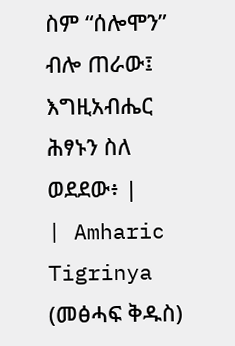ስም “ሰሎሞን” ብሎ ጠራው፤ እግዚአብሔር ሕፃኑን ስለ ወደደው፥ |
| Amharic Tigrinya (መፅሓፍ ቅዱስ)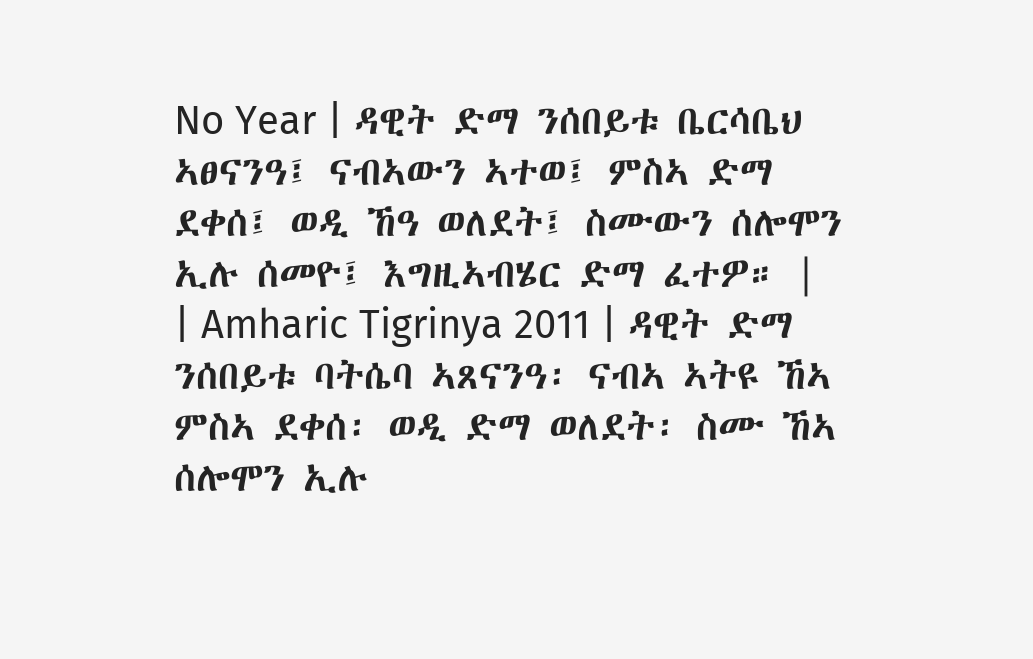No Year | ዳዊት ድማ ንሰበይቱ ቤርሳቤህ ኣፀናንዓ፤ ናብኣውን ኣተወ፤ ምስኣ ድማ ደቀሰ፤ ወዲ ኸዓ ወለደት፤ ስሙውን ሰሎሞን ኢሉ ሰመዮ፤ እግዚኣብሄር ድማ ፈተዎ። |
| Amharic Tigrinya 2011 | ዳዊት ድማ ንሰበይቱ ባትሴባ ኣጸናንዓ፡ ናብኣ ኣትዩ ኸኣ ምስኣ ደቀሰ፡ ወዲ ድማ ወለደት፡ ስሙ ኸኣ ሰሎሞን ኢሉ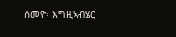ሰመዮ፡ እግዚኣብሄር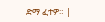ድማ ፈተዎ። |